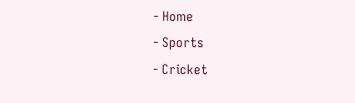- Home
- Sports
- Cricket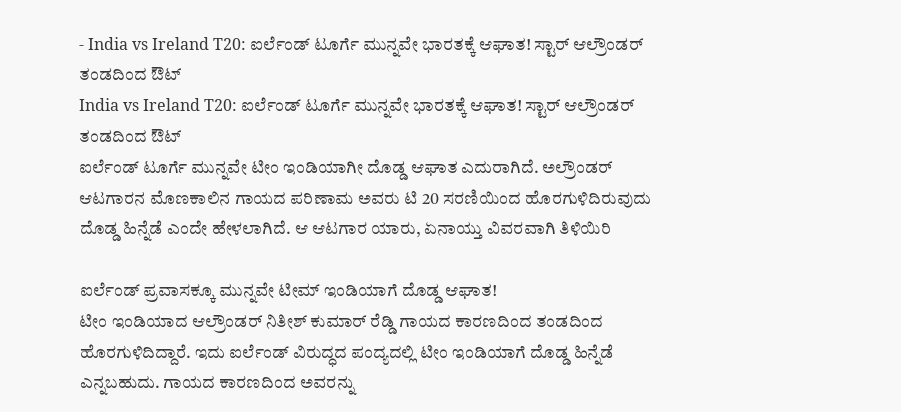- India vs Ireland T20: ಐರ್ಲೆಂಡ್ ಟೂರ್ಗೆ ಮುನ್ನವೇ ಭಾರತಕ್ಕೆ ಆಘಾತ! ಸ್ಟಾರ್ ಆಲ್ರೌಂಡರ್ ತಂಡದಿಂದ ಔಟ್
India vs Ireland T20: ಐರ್ಲೆಂಡ್ ಟೂರ್ಗೆ ಮುನ್ನವೇ ಭಾರತಕ್ಕೆ ಆಘಾತ! ಸ್ಟಾರ್ ಆಲ್ರೌಂಡರ್ ತಂಡದಿಂದ ಔಟ್
ಐರ್ಲೆಂಡ್ ಟೂರ್ಗೆ ಮುನ್ನವೇ ಟೀಂ ಇಂಡಿಯಾಗೀ ದೊಡ್ಡ ಆಘಾತ ಎದುರಾಗಿದೆ. ಅಲ್ರೌಂಡರ್ ಆಟಗಾರನ ಮೊಣಕಾಲಿನ ಗಾಯದ ಪರಿಣಾಮ ಅವರು ಟಿ 20 ಸರಣಿಯಿಂದ ಹೊರಗುಳಿದಿರುವುದು ದೊಡ್ಡ ಹಿನ್ನೆಡೆ ಎಂದೇ ಹೇಳಲಾಗಿದೆ. ಆ ಆಟಗಾರ ಯಾರು, ಏನಾಯ್ತು ವಿವರವಾಗಿ ತಿಳಿಯಿರಿ

ಐರ್ಲೆಂಡ್ ಪ್ರವಾಸಕ್ಕೂ ಮುನ್ನವೇ ಟೀಮ್ ಇಂಡಿಯಾಗೆ ದೊಡ್ಡ ಆಘಾತ!
ಟೀಂ ಇಂಡಿಯಾದ ಆಲ್ರೌಂಡರ್ ನಿತೀಶ್ ಕುಮಾರ್ ರೆಡ್ಡಿ ಗಾಯದ ಕಾರಣದಿಂದ ತಂಡದಿಂದ ಹೊರಗುಳಿದಿದ್ದಾರೆ. ಇದು ಐರ್ಲೆಂಡ್ ವಿರುದ್ಧದ ಪಂದ್ಯದಲ್ಲಿ ಟೀಂ ಇಂಡಿಯಾಗೆ ದೊಡ್ಡ ಹಿನ್ನೆಡೆ ಎನ್ನಬಹುದು. ಗಾಯದ ಕಾರಣದಿಂದ ಅವರನ್ನು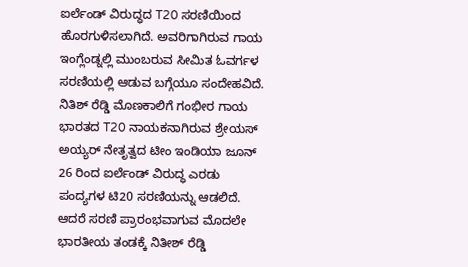ಐರ್ಲೆಂಡ್ ವಿರುದ್ಧದ T20 ಸರಣಿಯಿಂದ ಹೊರಗುಳಿಸಲಾಗಿದೆ. ಅವರಿಗಾಗಿರುವ ಗಾಯ ಇಂಗ್ಲೆಂಡ್ನಲ್ಲಿ ಮುಂಬರುವ ಸೀಮಿತ ಓವರ್ಗಳ ಸರಣಿಯಲ್ಲಿ ಆಡುವ ಬಗ್ಗೆಯೂ ಸಂದೇಹವಿದೆ.
ನಿತಿಶ್ ರೆಡ್ಡಿ ಮೊಣಕಾಲಿಗೆ ಗಂಭೀರ ಗಾಯ
ಭಾರತದ T20 ನಾಯಕನಾಗಿರುವ ಶ್ರೇಯಸ್ ಅಯ್ಯರ್ ನೇತೃತ್ವದ ಟೀಂ ಇಂಡಿಯಾ ಜೂನ್ 26 ರಿಂದ ಐರ್ಲೆಂಡ್ ವಿರುದ್ಧ ಎರಡು ಪಂದ್ಯಗಳ ಟಿ20 ಸರಣಿಯನ್ನು ಆಡಲಿದೆ. ಆದರೆ ಸರಣಿ ಪ್ರಾರಂಭವಾಗುವ ಮೊದಲೇ ಭಾರತೀಯ ತಂಡಕ್ಕೆ ನಿತೀಶ್ ರೆಡ್ಡಿ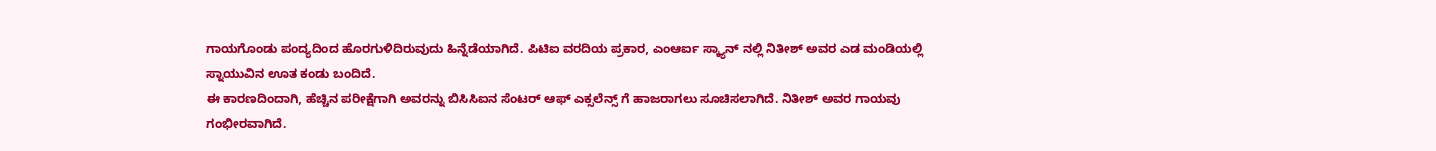ಗಾಯಗೊಂಡು ಪಂದ್ಯದಿಂದ ಹೊರಗುಳಿದಿರುವುದು ಹಿನ್ನೆಡೆಯಾಗಿದೆ. ಪಿಟಿಐ ವರದಿಯ ಪ್ರಕಾರ, ಎಂಆರ್ಐ ಸ್ಕ್ಯಾನ್ ನಲ್ಲಿ ನಿತೀಶ್ ಅವರ ಎಡ ಮಂಡಿಯಲ್ಲಿ ಸ್ನಾಯುವಿನ ಊತ ಕಂಡು ಬಂದಿದೆ.
ಈ ಕಾರಣದಿಂದಾಗಿ, ಹೆಚ್ಚಿನ ಪರೀಕ್ಷೆಗಾಗಿ ಅವರನ್ನು ಬಿಸಿಸಿಐನ ಸೆಂಟರ್ ಆಫ್ ಎಕ್ಸಲೆನ್ಸ್ ಗೆ ಹಾಜರಾಗಲು ಸೂಚಿಸಲಾಗಿದೆ. ನಿತೀಶ್ ಅವರ ಗಾಯವು ಗಂಭೀರವಾಗಿದೆ.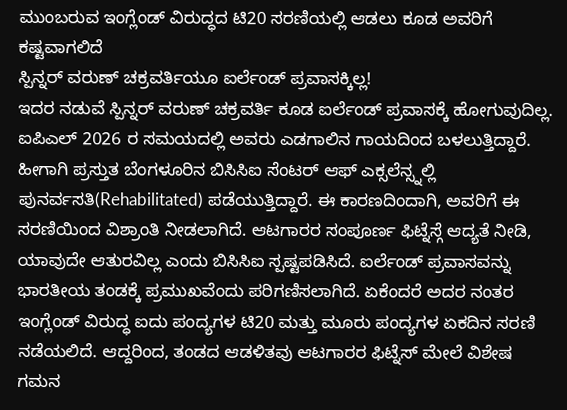ಮುಂಬರುವ ಇಂಗ್ಲೆಂಡ್ ವಿರುದ್ಧದ ಟಿ20 ಸರಣಿಯಲ್ಲಿ ಆಡಲು ಕೂಡ ಅವರಿಗೆ ಕಷ್ಟವಾಗಲಿದೆ
ಸ್ಪಿನ್ನರ್ ವರುಣ್ ಚಕ್ರವರ್ತಿಯೂ ಐರ್ಲೆಂಡ್ ಪ್ರವಾಸಕ್ಕಿಲ್ಲ!
ಇದರ ನಡುವೆ ಸ್ಪಿನ್ನರ್ ವರುಣ್ ಚಕ್ರವರ್ತಿ ಕೂಡ ಐರ್ಲೆಂಡ್ ಪ್ರವಾಸಕ್ಕೆ ಹೋಗುವುದಿಲ್ಲ. ಐಪಿಎಲ್ 2026 ರ ಸಮಯದಲ್ಲಿ ಅವರು ಎಡಗಾಲಿನ ಗಾಯದಿಂದ ಬಳಲುತ್ತಿದ್ದಾರೆ. ಹೀಗಾಗಿ ಪ್ರಸ್ತುತ ಬೆಂಗಳೂರಿನ ಬಿಸಿಸಿಐ ಸೆಂಟರ್ ಆಫ್ ಎಕ್ಸಲೆನ್ಸ್ನಲ್ಲಿ ಪುನರ್ವಸತಿ(Rehabilitated) ಪಡೆಯುತ್ತಿದ್ದಾರೆ. ಈ ಕಾರಣದಿಂದಾಗಿ, ಅವರಿಗೆ ಈ ಸರಣಿಯಿಂದ ವಿಶ್ರಾಂತಿ ನೀಡಲಾಗಿದೆ. ಆಟಗಾರರ ಸಂಪೂರ್ಣ ಫಿಟ್ನೆಸ್ಗೆ ಆದ್ಯತೆ ನೀಡಿ, ಯಾವುದೇ ಆತುರವಿಲ್ಲ ಎಂದು ಬಿಸಿಸಿಐ ಸ್ಪಷ್ಟಪಡಿಸಿದೆ. ಐರ್ಲೆಂಡ್ ಪ್ರವಾಸವನ್ನು ಭಾರತೀಯ ತಂಡಕ್ಕೆ ಪ್ರಮುಖವೆಂದು ಪರಿಗಣಿಸಲಾಗಿದೆ. ಏಕೆಂದರೆ ಅದರ ನಂತರ ಇಂಗ್ಲೆಂಡ್ ವಿರುದ್ಧ ಐದು ಪಂದ್ಯಗಳ ಟಿ20 ಮತ್ತು ಮೂರು ಪಂದ್ಯಗಳ ಏಕದಿನ ಸರಣಿ ನಡೆಯಲಿದೆ. ಆದ್ದರಿಂದ, ತಂಡದ ಆಡಳಿತವು ಆಟಗಾರರ ಫಿಟ್ನೆಸ್ ಮೇಲೆ ವಿಶೇಷ ಗಮನ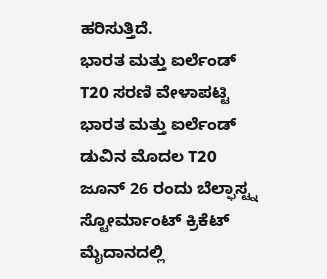ಹರಿಸುತ್ತಿದೆ.
ಭಾರತ ಮತ್ತು ಐರ್ಲೆಂಡ್ T20 ಸರಣಿ ವೇಳಾಪಟ್ಟಿ
ಭಾರತ ಮತ್ತು ಐರ್ಲೆಂಡ್ ಡುವಿನ ಮೊದಲ T20 ಜೂನ್ 26 ರಂದು ಬೆಲ್ಫಾಸ್ಟ್ನ ಸ್ಟೋರ್ಮಾಂಟ್ ಕ್ರಿಕೆಟ್ ಮೈದಾನದಲ್ಲಿ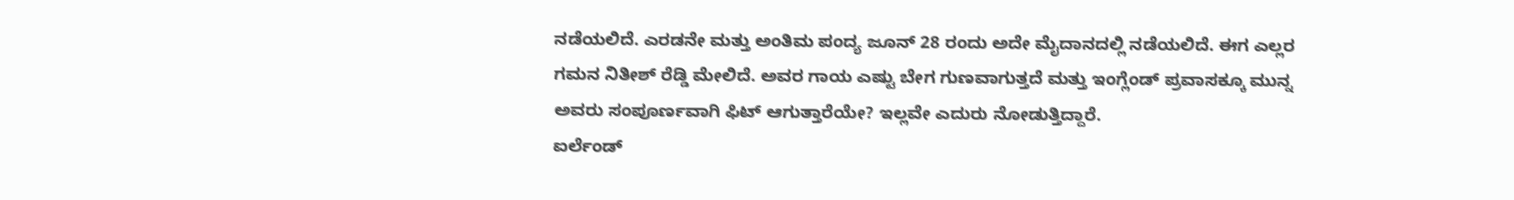ನಡೆಯಲಿದೆ. ಎರಡನೇ ಮತ್ತು ಅಂತಿಮ ಪಂದ್ಯ ಜೂನ್ 28 ರಂದು ಅದೇ ಮೈದಾನದಲ್ಲಿ ನಡೆಯಲಿದೆ. ಈಗ ಎಲ್ಲರ ಗಮನ ನಿತೀಶ್ ರೆಡ್ಡಿ ಮೇಲಿದೆ. ಅವರ ಗಾಯ ಎಷ್ಟು ಬೇಗ ಗುಣವಾಗುತ್ತದೆ ಮತ್ತು ಇಂಗ್ಲೆಂಡ್ ಪ್ರವಾಸಕ್ಕೂ ಮುನ್ನ ಅವರು ಸಂಪೂರ್ಣವಾಗಿ ಫಿಟ್ ಆಗುತ್ತಾರೆಯೇ? ಇಲ್ಲವೇ ಎದುರು ನೋಡುತ್ತಿದ್ದಾರೆ.
ಐರ್ಲೆಂಡ್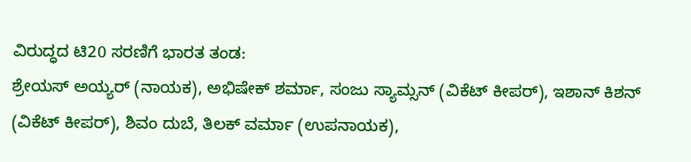ವಿರುದ್ಧದ ಟಿ20 ಸರಣಿಗೆ ಭಾರತ ತಂಡ:
ಶ್ರೇಯಸ್ ಅಯ್ಯರ್ (ನಾಯಕ), ಅಭಿಷೇಕ್ ಶರ್ಮಾ, ಸಂಜು ಸ್ಯಾಮ್ಸನ್ (ವಿಕೆಟ್ ಕೀಪರ್), ಇಶಾನ್ ಕಿಶನ್ (ವಿಕೆಟ್ ಕೀಪರ್), ಶಿವಂ ದುಬೆ, ತಿಲಕ್ ವರ್ಮಾ (ಉಪನಾಯಕ),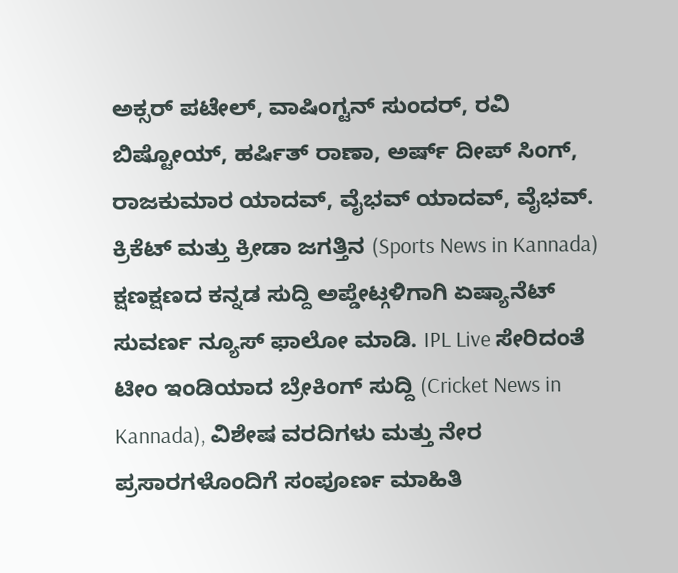ಅಕ್ಸರ್ ಪಟೇಲ್, ವಾಷಿಂಗ್ಟನ್ ಸುಂದರ್, ರವಿ ಬಿಷ್ಟೋಯ್, ಹರ್ಷಿತ್ ರಾಣಾ, ಅರ್ಷ್ ದೀಪ್ ಸಿಂಗ್, ರಾಜಕುಮಾರ ಯಾದವ್, ವೈಭವ್ ಯಾದವ್, ವೈಭವ್.
ಕ್ರಿಕೆಟ್ ಮತ್ತು ಕ್ರೀಡಾ ಜಗತ್ತಿನ (Sports News in Kannada) ಕ್ಷಣಕ್ಷಣದ ಕನ್ನಡ ಸುದ್ದಿ ಅಪ್ಡೇಟ್ಗಳಿಗಾಗಿ ಏಷ್ಯಾನೆಟ್ ಸುವರ್ಣ ನ್ಯೂಸ್ ಫಾಲೋ ಮಾಡಿ. IPL Live ಸೇರಿದಂತೆ ಟೀಂ ಇಂಡಿಯಾದ ಬ್ರೇಕಿಂಗ್ ಸುದ್ದಿ (Cricket News in Kannada), ವಿಶೇಷ ವರದಿಗಳು ಮತ್ತು ನೇರ ಪ್ರಸಾರಗಳೊಂದಿಗೆ ಸಂಪೂರ್ಣ ಮಾಹಿತಿ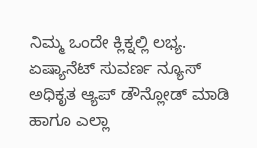ನಿಮ್ಮ ಒಂದೇ ಕ್ಲಿಕ್ನಲ್ಲಿ ಲಭ್ಯ. ಏಷ್ಯಾನೆಟ್ ಸುವರ್ಣ ನ್ಯೂಸ್ ಅಧಿಕೃತ ಆ್ಯಪ್ ಡೌನ್ಲೋಡ್ ಮಾಡಿ ಹಾಗೂ ಎಲ್ಲಾ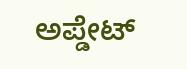ಅಪ್ಡೇಟ್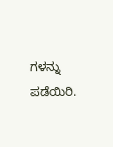ಗಳನ್ನು ಪಡೆಯಿರಿ.